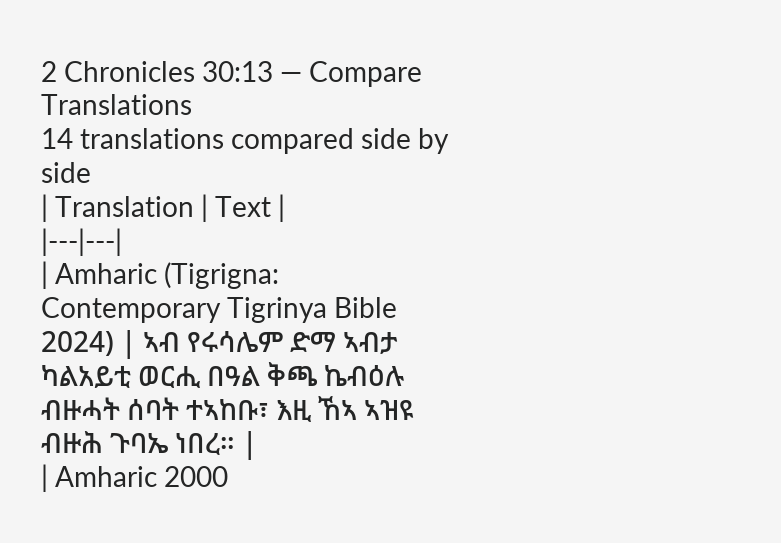2 Chronicles 30:13 — Compare Translations
14 translations compared side by side
| Translation | Text |
|---|---|
| Amharic (Tigrigna: Contemporary Tigrinya Bible 2024) | ኣብ የሩሳሌም ድማ ኣብታ ካልአይቲ ወርሒ በዓል ቅጫ ኬብዕሉ ብዙሓት ሰባት ተኣከቡ፣ እዚ ኸኣ ኣዝዩ ብዙሕ ጉባኤ ነበረ። |
| Amharic 2000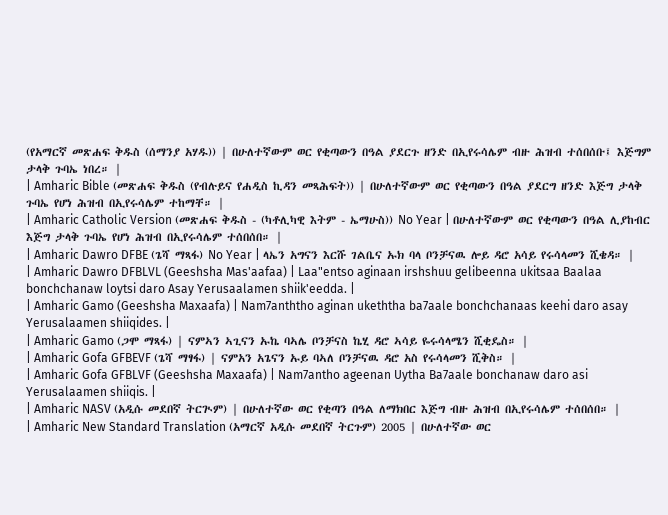(የአማርኛ መጽሐፍ ቅዱስ (ሰማንያ አሃዱ)) | በሁለተኛውም ወር የቂጣውን በዓል ያደርጉ ዘንድ በኢየሩሳሌም ብዙ ሕዝብ ተሰበሰቡ፤ እጅግም ታላቅ ጉባኤ ነበረ። |
| Amharic Bible (መጽሐፍ ቅዱስ (የብሉይና የሐዲስ ኪዳን መጻሕፍት)) | በሁለተኛውም ወር የቂጣውን በዓል ያደርግ ዘንድ እጅግ ታላቅ ጉባኤ የሆነ ሕዝብ በኢየሩሳሌም ተከማቸ። |
| Amharic Catholic Version (መጽሐፍ ቅዱስ - (ካቶሊካዊ እትም - ኤማሁስ)) No Year | በሁለተኛውም ወር የቂጣውን በዓል ሊያከብር እጅግ ታላቅ ጉባኤ የሆነ ሕዝብ በኢየሩሳሌም ተሰበሰበ። |
| Amharic Dawro DFBE (ጌሻ ማጻፋ) No Year | ላኤን አግናን እርሹ ገልቤና ኡክ ባላ ቦንቻናዉ ሎይ ዳሮ አሳይ የሩሳላመን ሺቄዳ። |
| Amharic Dawro DFBLVL (Geeshsha Mas'aafaa) | Laa"entso aginaan irshshuu gelibeenna ukitsaa Baalaa bonchchanaw loytsi daro Asay Yerusaalamen shiik'eedda. |
| Amharic Gamo (Geeshsha Maxaafa) | Nam7anththo aginan ukeththa ba7aale bonchchanaas keehi daro asay Yerusalaamen shiiqides. |
| Amharic Gamo (ጋሞ ማጻፋ) | ናምኣን ኣጊናን ኡኬ ባኣሌ ቦንቻናስ ኬሂ ዳሮ ኣሳይ ዬሩሳላሜን ሺቂዴስ። |
| Amharic Gofa GFBEVF (ጌሻ ማፃፋ) | ናምአን አጌናን ኡይ ባኣለ ቦንቻናዉ ዳሮ አስ የሩሳላመን ሺቅስ። |
| Amharic Gofa GFBLVF (Geeshsha Maxaafa) | Nam7antho ageenan Uytha Ba7aale bonchanaw daro asi Yerusalaamen shiiqis. |
| Amharic NASV (አዲሱ መደበኛ ትርጒም) | በሁለተኛው ወር የቂጣን በዓል ለማክበር እጅግ ብዙ ሕዝብ በኢየሩሳሌም ተሰበሰበ። |
| Amharic New Standard Translation (አማርኛ አዲሱ መደበኛ ትርጉም) 2005 | በሁለተኛው ወር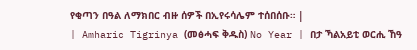የቂጣን በዓል ለማክበር ብዙ ሰዎች በኢየሩሳሌም ተሰበሰቡ። |
| Amharic Tigrinya (መፅሓፍ ቅዱስ) No Year | በታ ኻልአይቲ ወርሒ ኸዓ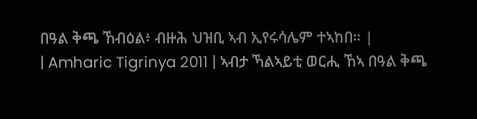በዓል ቅጫ ኸብዕል፥ ብዙሕ ህዝቢ ኣብ ኢየሩሳሌም ተኣከበ። |
| Amharic Tigrinya 2011 | ኣብታ ኻልኣይቲ ወርሒ ኸኣ በዓል ቅጫ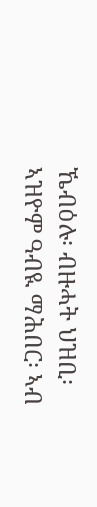ኼብዕሉ፡ ብዙሓት ህዝቢ፡ ኣዝዮም ዓብዪ ማሕበር፡ ኣብ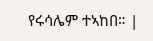የሩሳሌም ተኣከበ። |